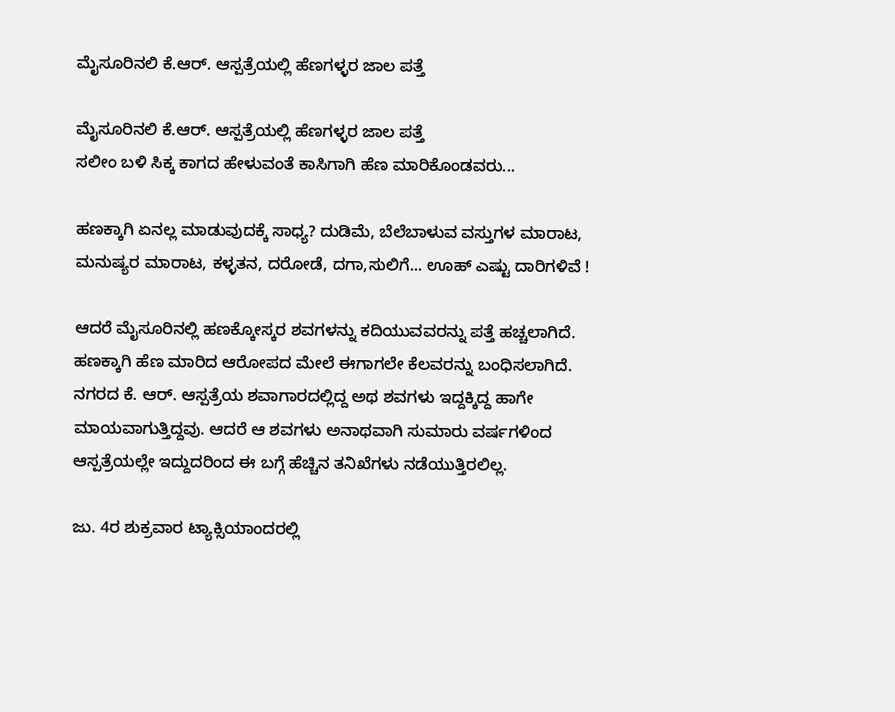ಮೈಸೂರಿನಲಿ ಕೆ.ಆರ್‌. ಆಸ್ಪತ್ರೆಯಲ್ಲಿ ಹೆಣಗಳ್ಳರ ಜಾಲ ಪತ್ತೆ

ಮೈಸೂರಿನಲಿ ಕೆ.ಆರ್‌. ಆಸ್ಪತ್ರೆಯಲ್ಲಿ ಹೆಣಗಳ್ಳರ ಜಾಲ ಪತ್ತೆ
ಸಲೀಂ ಬಳಿ ಸಿಕ್ಕ ಕಾಗದ ಹೇಳುವಂತೆ ಕಾಸಿಗಾಗಿ ಹೆಣ ಮಾರಿಕೊಂಡವರು...

ಹಣಕ್ಕಾಗಿ ಏನಲ್ಲ ಮಾಡುವುದಕ್ಕೆ ಸಾಧ್ಯ? ದುಡಿಮೆ, ಬೆಲೆಬಾಳುವ ವಸ್ತುಗಳ ಮಾರಾಟ, ಮನುಷ್ಯರ ಮಾರಾಟ, ಕಳ್ಳತನ, ದರೋಡೆ, ದಗಾ,ಸುಲಿಗೆ... ಊಹ್‌ ಎಷ್ಟು ದಾರಿಗಳಿವೆ !

ಆದರೆ ಮೈಸೂರಿನಲ್ಲಿ ಹಣಕ್ಕೋಸ್ಕರ ಶವಗಳನ್ನು ಕದಿಯುವವರನ್ನು ಪತ್ತೆ ಹಚ್ಚಲಾಗಿದೆ. ಹಣಕ್ಕಾಗಿ ಹೆಣ ಮಾರಿದ ಆರೋಪದ ಮೇಲೆ ಈಗಾಗಲೇ ಕೆಲವರನ್ನು ಬಂಧಿಸಲಾಗಿದೆ. ನಗರದ ಕೆ. ಆರ್‌. ಆಸ್ಪತ್ರೆಯ ಶವಾಗಾರದಲ್ಲಿದ್ದ ಅಥ ಶವಗಳು ಇದ್ದಕ್ಕಿದ್ದ ಹಾಗೇ ಮಾಯವಾಗುತ್ತಿದ್ದವು. ಆದರೆ ಆ ಶವಗಳು ಅನಾಥವಾಗಿ ಸುಮಾರು ವರ್ಷಗಳಿಂದ ಆಸ್ಪತ್ರೆಯಲ್ಲೇ ಇದ್ದುದರಿಂದ ಈ ಬಗ್ಗೆ ಹೆಚ್ಚಿನ ತನಿಖೆಗಳು ನಡೆಯುತ್ತಿರಲಿಲ್ಲ.

ಜು. 4ರ ಶುಕ್ರವಾರ ಟ್ಯಾಕ್ಸಿಯಾಂದರಲ್ಲಿ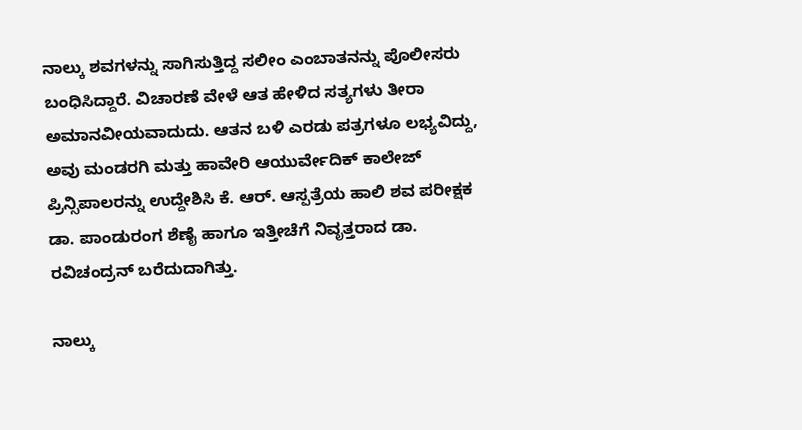ನಾಲ್ಕು ಶವಗಳನ್ನು ಸಾಗಿಸುತ್ತಿದ್ದ ಸಲೀಂ ಎಂಬಾತನನ್ನು ಪೊಲೀಸರು ಬಂಧಿಸಿದ್ದಾರೆ. ವಿಚಾರಣೆ ವೇಳೆ ಆತ ಹೇಳಿದ ಸತ್ಯಗಳು ತೀರಾ ಅಮಾನವೀಯವಾದುದು. ಆತನ ಬಳಿ ಎರಡು ಪತ್ರಗಳೂ ಲಭ್ಯವಿದ್ದು, ಅವು ಮಂಡರಗಿ ಮತ್ತು ಹಾವೇರಿ ಆಯುರ್ವೇದಿಕ್‌ ಕಾಲೇಜ್‌ ಪ್ರಿನ್ಸಿಪಾಲರನ್ನು ಉದ್ದೇಶಿಸಿ ಕೆ. ಆರ್‌. ಆಸ್ಪತ್ರೆಯ ಹಾಲಿ ಶವ ಪರೀಕ್ಷಕ ಡಾ. ಪಾಂಡುರಂಗ ಶೆಣೈ ಹಾಗೂ ಇತ್ತೀಚೆಗೆ ನಿವೃತ್ತರಾದ ಡಾ. ರವಿಚಂದ್ರನ್‌ ಬರೆದುದಾಗಿತ್ತು.

ನಾಲ್ಕು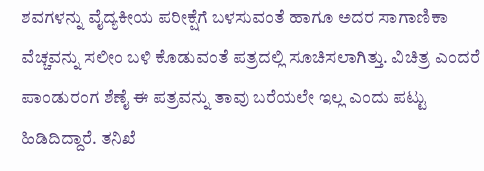ಶವಗಳನ್ನು ವೈದ್ಯಕೀಯ ಪರೀಕ್ಷೆಗೆ ಬಳಸುವಂತೆ ಹಾಗೂ ಅದರ ಸಾಗಾಣಿಕಾ ವೆಚ್ಚವನ್ನು ಸಲೀಂ ಬಳಿ ಕೊಡುವಂತೆ ಪತ್ರದಲ್ಲಿ ಸೂಚಿಸಲಾಗಿತ್ತು. ವಿಚಿತ್ರ ಎಂದರೆ ಪಾಂಡುರಂಗ ಶೆಣೈ ಈ ಪತ್ರವನ್ನು ತಾವು ಬರೆಯಲೇ ಇಲ್ಲ ಎಂದು ಪಟ್ಟು ಹಿಡಿದಿದ್ದಾರೆ. ತನಿಖೆ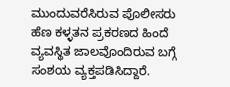ಮುಂದುವರೆಸಿರುವ ಪೊಲೀಸರು ಹೆಣ ಕಳ್ಳತನ ಪ್ರಕರಣದ ಹಿಂದೆ ವ್ಯವಸ್ಥಿತ ಜಾಲವೊಂದಿರುವ ಬಗ್ಗೆ ಸಂಶಯ ವ್ಯಕ್ತಪಡಿಸಿದ್ದಾರೆ.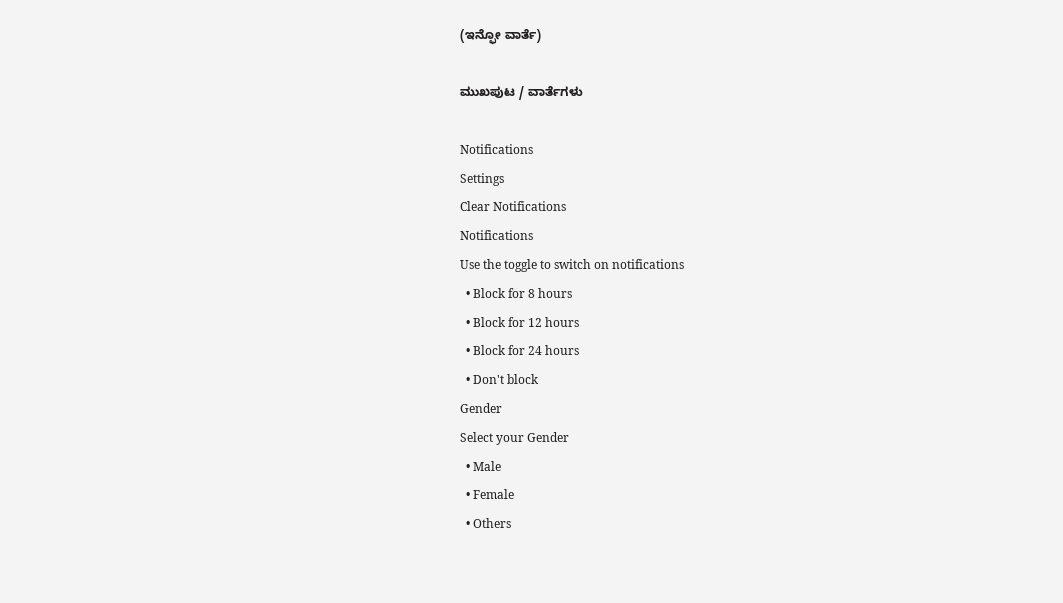(ಇನ್ಫೋ ವಾರ್ತೆ)

ಮುಖಪುಟ / ವಾರ್ತೆಗಳು

Notifications
Settings
Clear Notifications
Notifications
Use the toggle to switch on notifications
  • Block for 8 hours
  • Block for 12 hours
  • Block for 24 hours
  • Don't block
Gender
Select your Gender
  • Male
  • Female
  • Others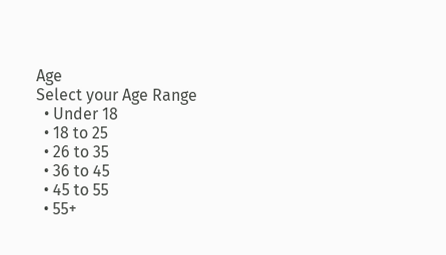Age
Select your Age Range
  • Under 18
  • 18 to 25
  • 26 to 35
  • 36 to 45
  • 45 to 55
  • 55+